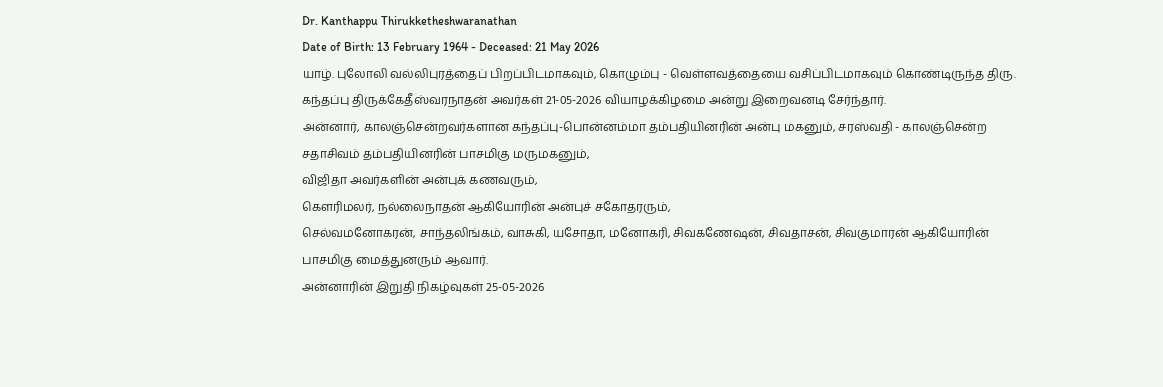Dr. Kanthappu Thirukketheshwaranathan
Date of Birth: 13 February 1964 - Deceased: 21 May 2026
யாழ். புலோலி வல்லிபுரத்தைப் பிறப்பிடமாகவும், கொழும்பு - வெள்ளவத்தையை வசிப்பிடமாகவும் கொண்டிருந்த திரு. கந்தப்பு திருக்கேதீஸ்வரநாதன் அவர்கள் 21-05-2026 வியாழக்கிழமை அன்று இறைவனடி சேர்ந்தார்.
அன்னார், காலஞ்சென்றவர்களான கந்தப்பு-பொன்னம்மா தம்பதியினரின் அன்பு மகனும், சரஸ்வதி - காலஞ்சென்ற சதாசிவம் தம்பதியினரின் பாசமிகு மருமகனும்,
விஜிதா அவர்களின் அன்புக் கணவரும்,
கெளரிமலர், நல்லைநாதன் ஆகியோரின் அன்புச் சகோதரரும்,
செல்வமனோகரன், சாந்தலிங்கம், வாசுகி, யசோதா, மனோகரி, சிவகணேஷன், சிவதாசன், சிவகுமாரன் ஆகியோரின் பாசமிகு மைத்துனரும் ஆவார்.
அன்னாரின் இறுதி நிகழ்வுகள் 25-05-2026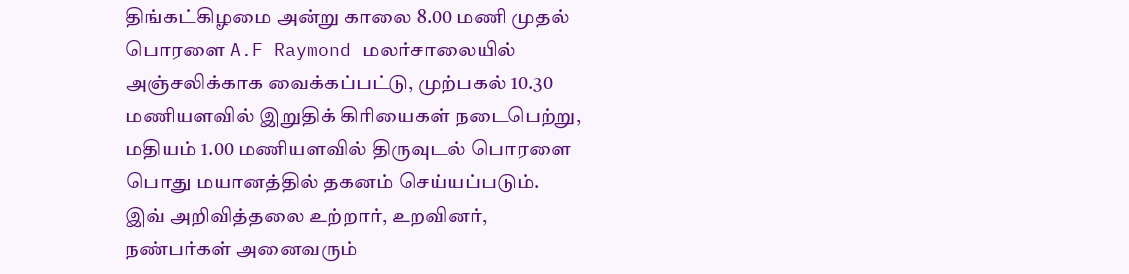திங்கட்கிழமை அன்று காலை 8.00 மணி முதல் பொரளை A.F Raymond மலர்சாலையில் அஞ்சலிக்காக வைக்கப்பட்டு, முற்பகல் 10.30 மணியளவில் இறுதிக் கிரியைகள் நடைபெற்று, மதியம் 1.00 மணியளவில் திருவுடல் பொரளை பொது மயானத்தில் தகனம் செய்யப்படும்.
இவ் அறிவித்தலை உற்றார், உறவினர், நண்பர்கள் அனைவரும்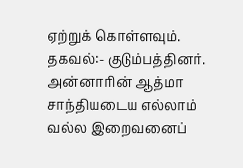ஏற்றுக் கொள்ளவும்.
தகவல்:- குடும்பத்தினர்.
அன்னாரின் ஆத்மா சாந்தியடைய எல்லாம் வல்ல இறைவனைப்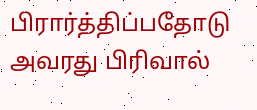பிரார்த்திப்பதோடு அவரது பிரிவால்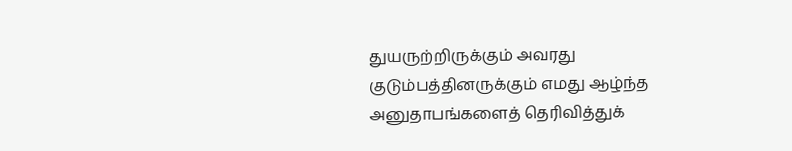துயருற்றிருக்கும் அவரது குடும்பத்தினருக்கும் எமது ஆழ்ந்த அனுதாபங்களைத் தெரிவித்துக்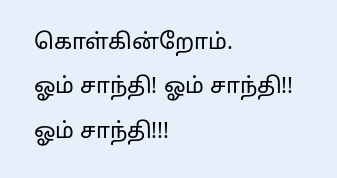கொள்கின்றோம்.
ஓம் சாந்தி! ஓம் சாந்தி!! ஓம் சாந்தி!!!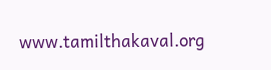www.tamilthakaval.org